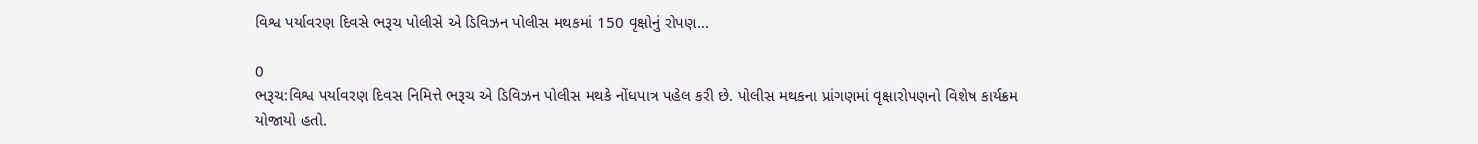વિશ્વ પર્યાવરણ દિવસે ભરૂચ પોલીસે એ ડિવિઝન પોલીસ મથકમાં 150 વૃક્ષોનું રોપણ…

0
ભરૂચ:વિશ્વ પર્યાવરણ દિવસ નિમિત્તે ભરૂચ એ ડિવિઝન પોલીસ મથકે નોંધપાત્ર પહેલ કરી છે. પોલીસ મથકના પ્રાંગણમાં વૃક્ષારોપણનો વિશેષ કાર્યક્રમ યોજાયો હતો.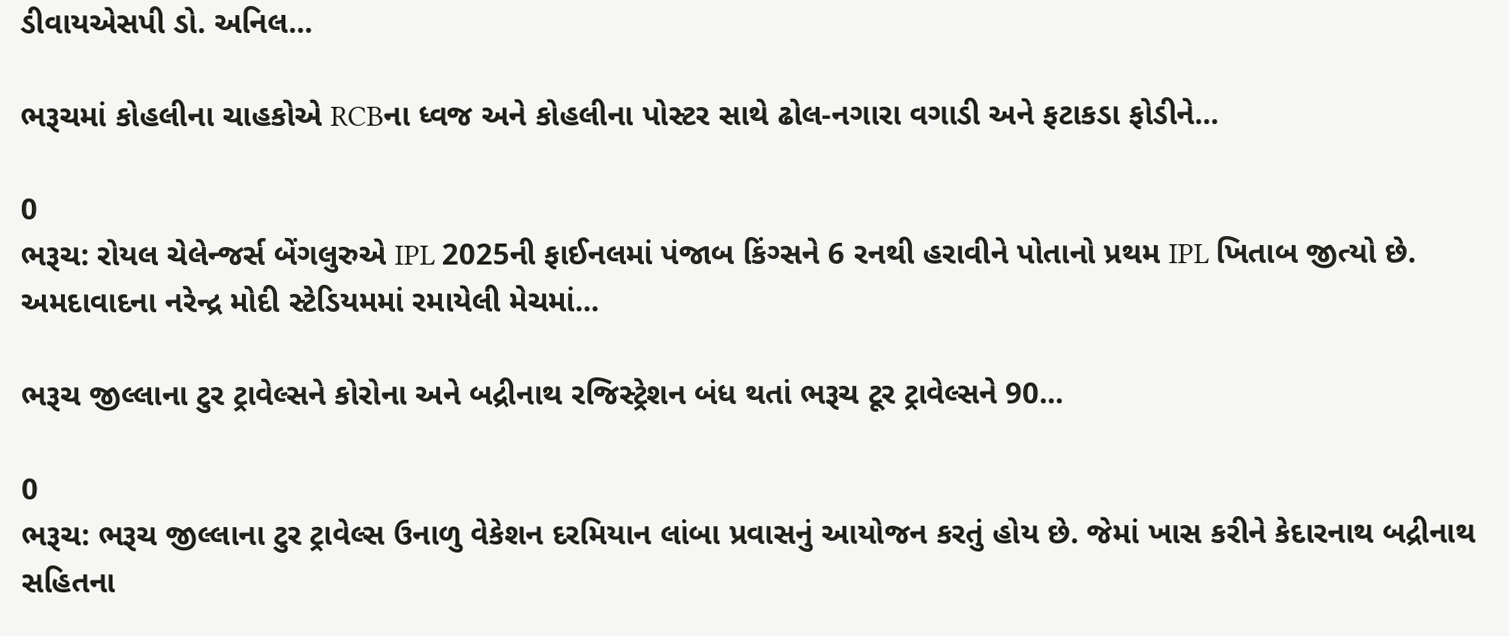ડીવાયએસપી ડો. અનિલ...

ભરૂચમાં કોહલીના ચાહકોએ RCBના ધ્વજ અને કોહલીના પોસ્ટર સાથે ઢોલ-નગારા વગાડી અને ફટાકડા ફોડીને...

0
ભરૂચ: રોયલ ચેલેન્જર્સ બેંગલુરુએ IPL 2025ની ફાઈનલમાં પંજાબ કિંગ્સને 6 રનથી હરાવીને પોતાનો પ્રથમ IPL ખિતાબ જીત્યો છે. અમદાવાદના નરેન્દ્ર મોદી સ્ટેડિયમમાં રમાયેલી મેચમાં...

ભરૂચ જીલ્લાના ટુર ટ્રાવેલ્સને કોરોના અને બદ્રીનાથ રજિસ્ટ્રેશન બંધ થતાં ભરૂચ ટૂર ટ્રાવેલ્સને 90...

0
ભરૂચ: ભરૂચ જીલ્લાના ટુર ટ્રાવેલ્સ ઉનાળુ વેકેશન દરમિયાન લાંબા પ્રવાસનું આયોજન કરતું હોય છે. જેમાં ખાસ કરીને કેદારનાથ બદ્રીનાથ સહિતના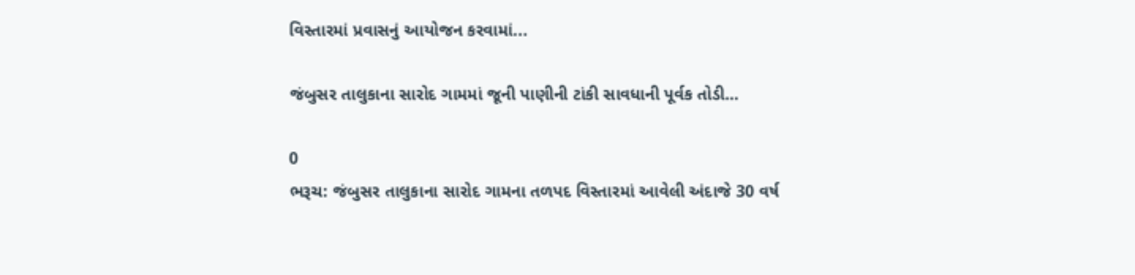વિસ્તારમાં પ્રવાસનું આયોજન કરવામાં...

જંબુસર તાલુકાના સારોદ ગામમાં જૂની પાણીની ટાંકી સાવધાની પૂર્વક તોડી…

0
ભરૂચ: જંબુસર તાલુકાના સારોદ ગામના તળપદ વિસ્તારમાં આવેલી અંદાજે 30 વર્ષ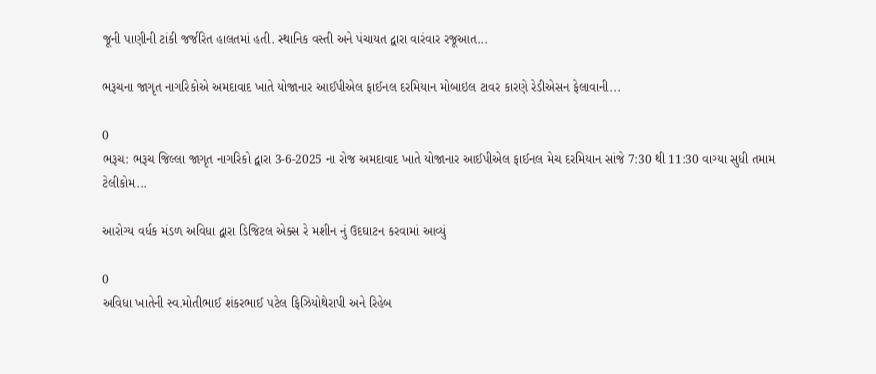જૂની પાણીની ટાંકી જર્જરિત હાલતમાં હતી. સ્થાનિક વસ્તી અને પંચાયત દ્વારા વારંવાર રજૂઆત...

ભરૂચના જાગૃત નાગરિકોએ અમદાવાદ ખાતે યોજાનાર આઈપીએલ ફાઈનલ દરમિયાન મોબાઇલ ટાવર કારણે રેડીએસન ફેલાવાની...

0
ભરૂચ: ભરૂચ જિલ્લા જાગૃત નાગરિકો દ્વારા 3-6-2025 ના રોજ અમદાવાદ ખાતે યોજાનાર આઈપીએલ ફાઈનલ મેચ દરમિયાન સાંજે 7:30 થી 11:30 વાગ્યા સુધી તમામ ટેલીકોમ...

આરોગ્ય વર્ધક મંડળ અવિધા દ્વારા ડિજિટલ એક્સ રે મશીન નું ઉદઘાટન કરવામાં આવ્યું

0
અવિધા ખાતેની સ્વ.મોતીભાઈ શંકરભાઈ પટેલ ફિઝિયોથેરાપી અને રિહેબ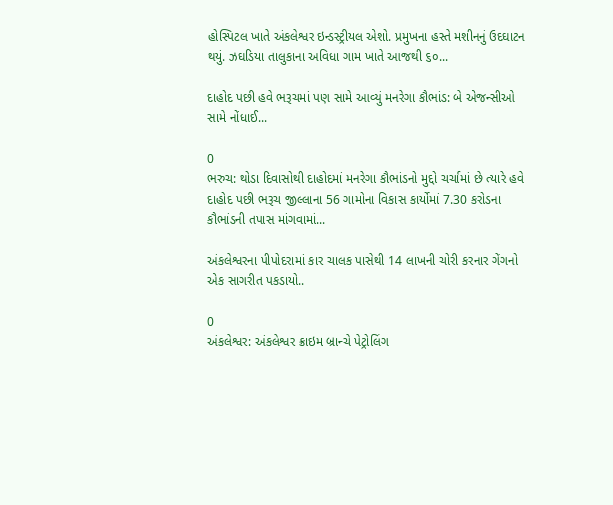હોસ્પિટલ ખાતે અંકલેશ્વર ઇન્ડસ્ટ્રીયલ એશો. પ્રમુખના હસ્તે મશીનનું ઉદઘાટન થયું. ઝઘડિયા તાલુકાના અવિધા ગામ ખાતે આજથી ૬૦...

દાહોદ પછી હવે ભરૂચમાં પણ સામે આવ્યું મનરેગા કૌભાંડ: બે એજન્સીઓ સામે નોંધાઈ...

0
ભરુચ: થોડા દિવાસોથી દાહોદમાં મનરેગા કૌભાંડનો મુદ્દો ચર્ચામાં છે ત્યારે હવે દાહોદ પછી ભરૂચ જીલ્લાના 56 ગામોના વિકાસ કાર્યોમાં 7.30 કરોડના કૌભાંડની તપાસ માંગવામાં...

અંકલેશ્વરના પીપોદરામાં કાર ચાલક પાસેથી 14 લાખની ચોરી કરનાર ગેંગનો એક સાગરીત પકડાયો..

0
અંકલેશ્વર: અંકલેશ્વર ક્રાઇમ બ્રાન્ચે પેટ્રોલિંગ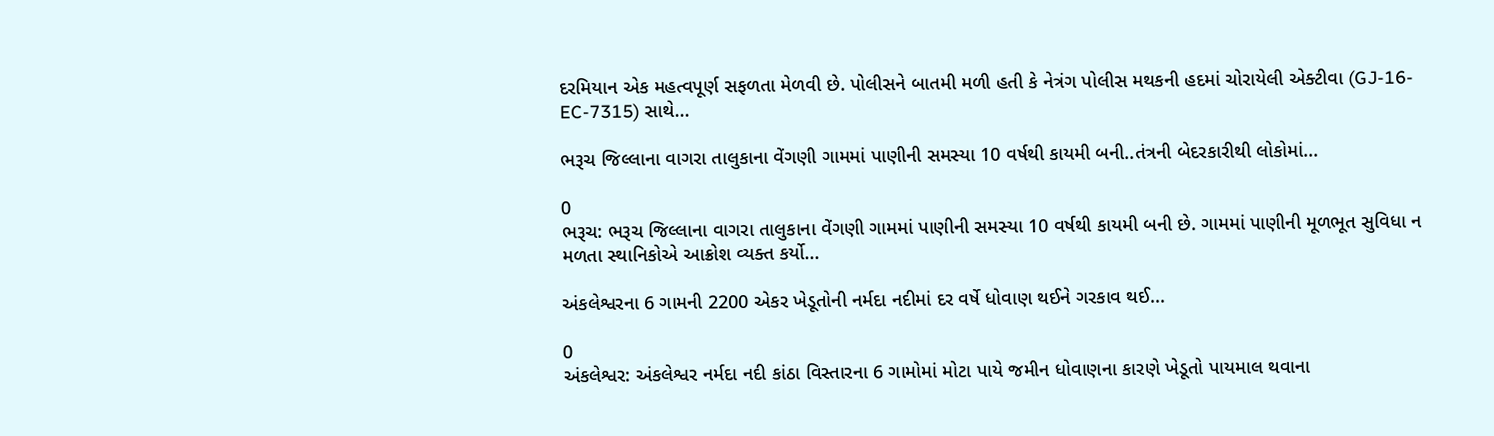દરમિયાન એક મહત્વપૂર્ણ સફળતા મેળવી છે. પોલીસને બાતમી મળી હતી કે નેત્રંગ પોલીસ મથકની હદમાં ચોરાયેલી એક્ટીવા (GJ-16-EC-7315) સાથે...

ભરૂચ જિલ્લાના વાગરા તાલુકાના વેંગણી ગામમાં પાણીની સમસ્યા 10 વર્ષથી કાયમી બની..તંત્રની બેદરકારીથી લોકોમાં...

0
ભરૂચ: ભરૂચ જિલ્લાના વાગરા તાલુકાના વેંગણી ગામમાં પાણીની સમસ્યા 10 વર્ષથી કાયમી બની છે. ગામમાં પાણીની મૂળભૂત સુવિધા ન મળતા સ્થાનિકોએ આક્રોશ વ્યક્ત કર્યો...

અંકલેશ્વરના 6 ગામની 2200 એકર ખેડૂતોની નર્મદા નદીમાં દર વર્ષે ધોવાણ થઈને ગરકાવ થઈ...

0
અંકલેશ્વર: અંકલેશ્વર નર્મદા નદી કાંઠા વિસ્તારના 6 ગામોમાં મોટા પાયે જમીન ધોવાણના કારણે ખેડૂતો પાયમાલ થવાના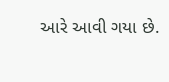આરે આવી ગયા છે.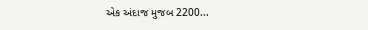એક અંદાજ મુજબ 2200...